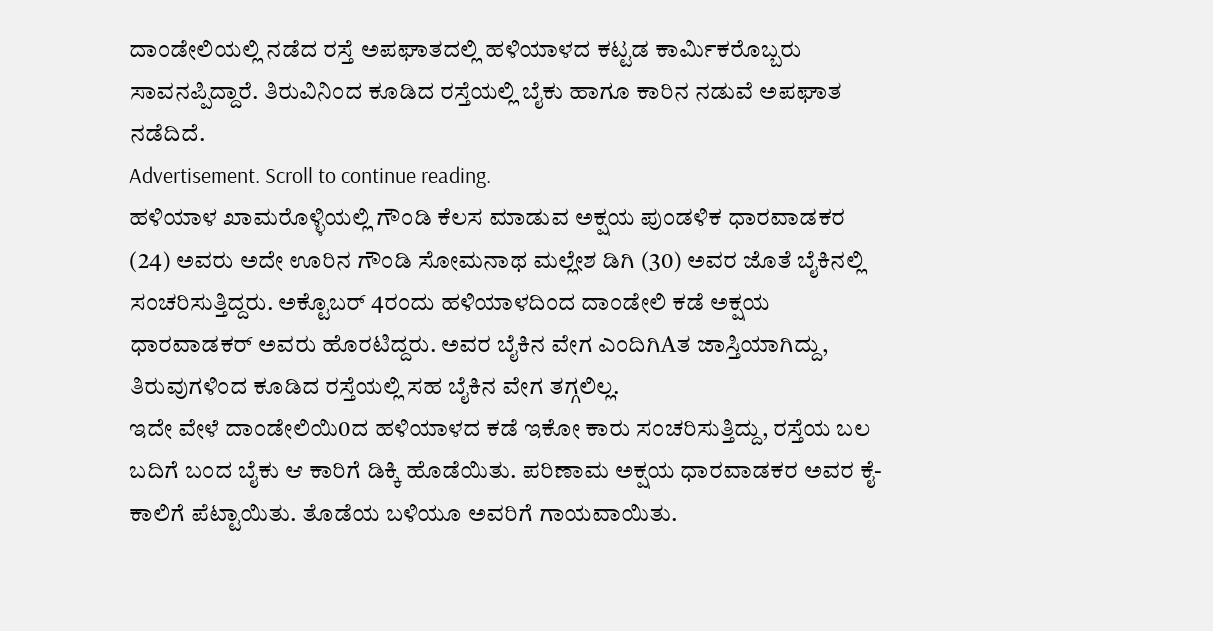ದಾಂಡೇಲಿಯಲ್ಲಿ ನಡೆದ ರಸ್ತೆ ಅಪಘಾತದಲ್ಲಿ ಹಳಿಯಾಳದ ಕಟ್ಟಡ ಕಾರ್ಮಿಕರೊಬ್ಬರು ಸಾವನಪ್ಪಿದ್ದಾರೆ. ತಿರುವಿನಿಂದ ಕೂಡಿದ ರಸ್ತೆಯಲ್ಲಿ ಬೈಕು ಹಾಗೂ ಕಾರಿನ ನಡುವೆ ಅಪಘಾತ ನಡೆದಿದೆ.
Advertisement. Scroll to continue reading.
ಹಳಿಯಾಳ ಖಾಮರೊಳ್ಳಿಯಲ್ಲಿ ಗೌಂಡಿ ಕೆಲಸ ಮಾಡುವ ಅಕ್ಷಯ ಪುಂಡಳಿಕ ಧಾರವಾಡಕರ (24) ಅವರು ಅದೇ ಊರಿನ ಗೌಂಡಿ ಸೋಮನಾಥ ಮಲ್ಲೇಶ ಡಿಗಿ (30) ಅವರ ಜೊತೆ ಬೈಕಿನಲ್ಲಿ ಸಂಚರಿಸುತ್ತಿದ್ದರು. ಅಕ್ಟೊಬರ್ 4ರಂದು ಹಳಿಯಾಳದಿಂದ ದಾಂಡೇಲಿ ಕಡೆ ಅಕ್ಷಯ ಧಾರವಾಡಕರ್ ಅವರು ಹೊರಟಿದ್ದರು. ಅವರ ಬೈಕಿನ ವೇಗ ಎಂದಿಗಿAತ ಜಾಸ್ತಿಯಾಗಿದ್ದು, ತಿರುವುಗಳಿಂದ ಕೂಡಿದ ರಸ್ತೆಯಲ್ಲಿ ಸಹ ಬೈಕಿನ ವೇಗ ತಗ್ಗಲಿಲ್ಲ.
ಇದೇ ವೇಳೆ ದಾಂಡೇಲಿಯಿ0ದ ಹಳಿಯಾಳದ ಕಡೆ ಇಕೋ ಕಾರು ಸಂಚರಿಸುತ್ತಿದ್ದು, ರಸ್ತೆಯ ಬಲ ಬದಿಗೆ ಬಂದ ಬೈಕು ಆ ಕಾರಿಗೆ ಡಿಕ್ಕಿ ಹೊಡೆಯಿತು. ಪರಿಣಾಮ ಅಕ್ಷಯ ಧಾರವಾಡಕರ ಅವರ ಕೈ-ಕಾಲಿಗೆ ಪೆಟ್ಟಾಯಿತು. ತೊಡೆಯ ಬಳಿಯೂ ಅವರಿಗೆ ಗಾಯವಾಯಿತು.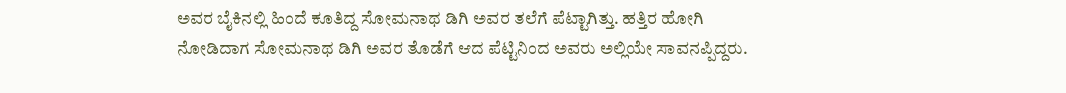ಅವರ ಬೈಕಿನಲ್ಲಿ ಹಿಂದೆ ಕೂತಿದ್ದ ಸೋಮನಾಥ ಡಿಗಿ ಅವರ ತಲೆಗೆ ಪೆಟ್ಟಾಗಿತ್ತು. ಹತ್ತಿರ ಹೋಗಿ ನೋಡಿದಾಗ ಸೋಮನಾಥ ಡಿಗಿ ಅವರ ತೊಡೆಗೆ ಆದ ಪೆಟ್ಟಿನಿಂದ ಅವರು ಅಲ್ಲಿಯೇ ಸಾವನಪ್ಪಿದ್ದರು.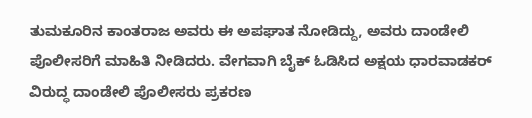ತುಮಕೂರಿನ ಕಾಂತರಾಜ ಅವರು ಈ ಅಪಘಾತ ನೋಡಿದ್ದು, ಅವರು ದಾಂಡೇಲಿ ಪೊಲೀಸರಿಗೆ ಮಾಹಿತಿ ನೀಡಿದರು. ವೇಗವಾಗಿ ಬೈಕ್ ಓಡಿಸಿದ ಅಕ್ಷಯ ಧಾರವಾಡಕರ್ ವಿರುದ್ಧ ದಾಂಡೇಲಿ ಪೊಲೀಸರು ಪ್ರಕರಣ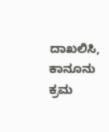ದಾಖಲಿಸಿ, ಕಾನೂನು ಕ್ರಮ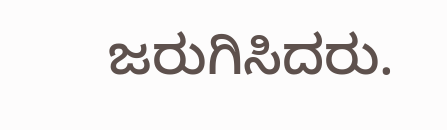ಜರುಗಿಸಿದರು.